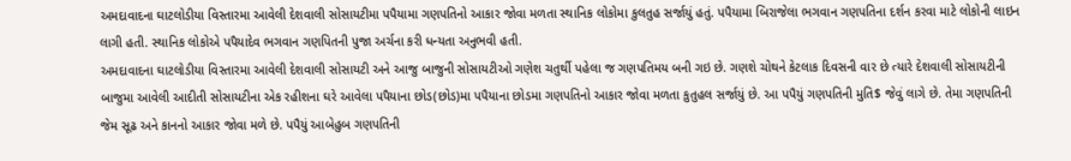અમદાવાદના ઘાટલોડીયા વિસ્તારમા આવેલી દેશવાલી સોસાયટીમા પપૈયામા ગણપતિનો આકાર જોવા મળતા સ્થાનિક લોકોમા કુલતુહ સર્જાયું હતું. પપૈયામા બિરાજેલા ભગવાન ગણપતિના દર્શન કરવા માટે લોકોની લાઇન લાગી હતી. સ્થાનિક લોકોએ પપૈયાદેવ ભગવાન ગણપિતની પુજા અર્ચના કરી ધન્યતા અનુભવી હતી.
અમદાવાદના ઘાટલોડીયા વિસ્તારમા આવેલી દેશવાલી સોસાયટી અને આજુ બાજુની સોસાયટીઓ ગણેશ ચતુર્થી પહેલા જ ગણપતિમય બની ગઇ છે. ગણશે ચોથને કેટલાક દિવસની વાર છે ત્યારે દેશવાલી સોસાયટીની બાજુમા આવેલી આદીતી સોસાયટીના એક રહીશના ઘરે આવેલા પપૈયાના છોડ(છોડ)મા પપૈયાના છોડમા ગણપતિનો આકાર જોવા મળતા કુતુહલ સર્જાયું છે. આ પપૈયું ગણપતિની મુતિ$ જેવું લાગે છે. તેમા ગણપતિની જેમ સૂઢ અને કાનનો આકાર જોવા મળે છે. પપૈયું આબેહુબ ગણપતિની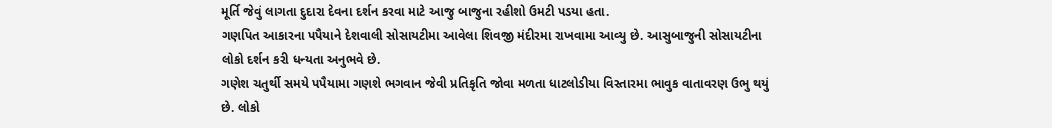મૂર્તિ જેવું લાગતા દુદારા દેવના દર્શન કરવા માટે આજુ બાજુના રહીશો ઉમટી પડયા હતા.
ગણપિત આકારના પપૈયાને દેશવાલી સોસાયટીમા આવેલા શિવજી મંદીરમા રાખવામા આવ્યુ છે. આસુબાજુની સોસાયટીના લોકો દર્શન કરી ધન્યતા અનુભવે છે.
ગણેશ ચતુર્થી સમયે પપૈયામા ગણશે ભગવાન જેવી પ્રતિકૃતિ જોવા મળતા ધાટલોડીયા વિસ્તારમા ભાવુક વાતાવરણ ઉભુ થયું છે. લોકો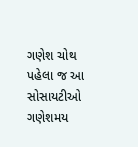ગણેશ ચોથ પહેલા જ આ સોસાયટીઓ ગણેશમય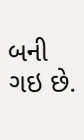બની ગઇ છે.